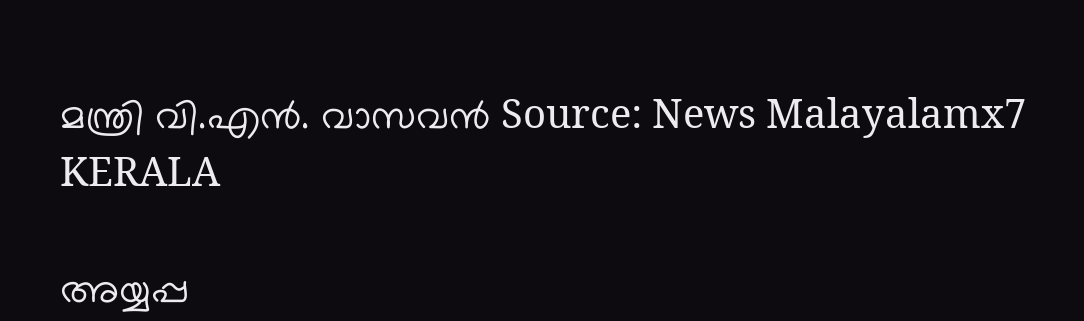മന്ത്രി വി.എൻ. വാസവൻ Source: News Malayalamx7
KERALA

അയ്യപ്പ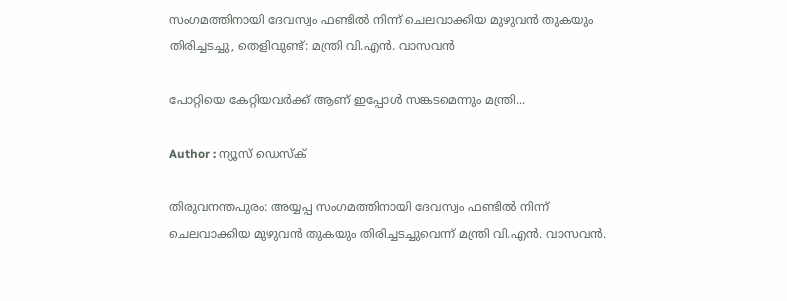സംഗമത്തിനായി ദേവസ്വം ഫണ്ടിൽ നിന്ന് ചെലവാക്കിയ മുഴുവൻ തുകയും തിരിച്ചടച്ചു, തെളിവുണ്ട്: മന്ത്രി വി.എൻ. വാസവൻ

പോറ്റിയെ കേറ്റിയവർക്ക് ആണ് ഇപ്പോൾ സങ്കടമെന്നും മന്ത്രി...

Author : ന്യൂസ് ഡെസ്ക്

തിരുവനന്തപുരം: അയ്യപ്പ സംഗമത്തിനായി ദേവസ്വം ഫണ്ടിൽ നിന്ന് ചെലവാക്കിയ മുഴുവൻ തുകയും തിരിച്ചടച്ചുവെന്ന് മന്ത്രി വി.എൻ. വാസവൻ.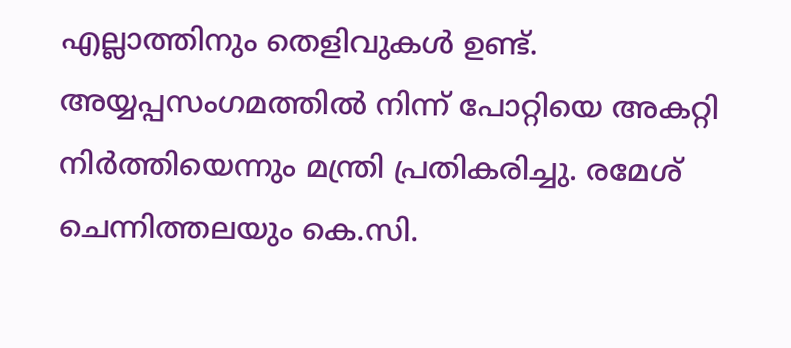എല്ലാത്തിനും തെളിവുകൾ ഉണ്ട്. അയ്യപ്പസംഗമത്തിൽ നിന്ന് പോറ്റിയെ അകറ്റി നിർത്തിയെന്നും മന്ത്രി പ്രതികരിച്ചു. രമേശ്‌ ചെന്നിത്തലയും കെ.സി.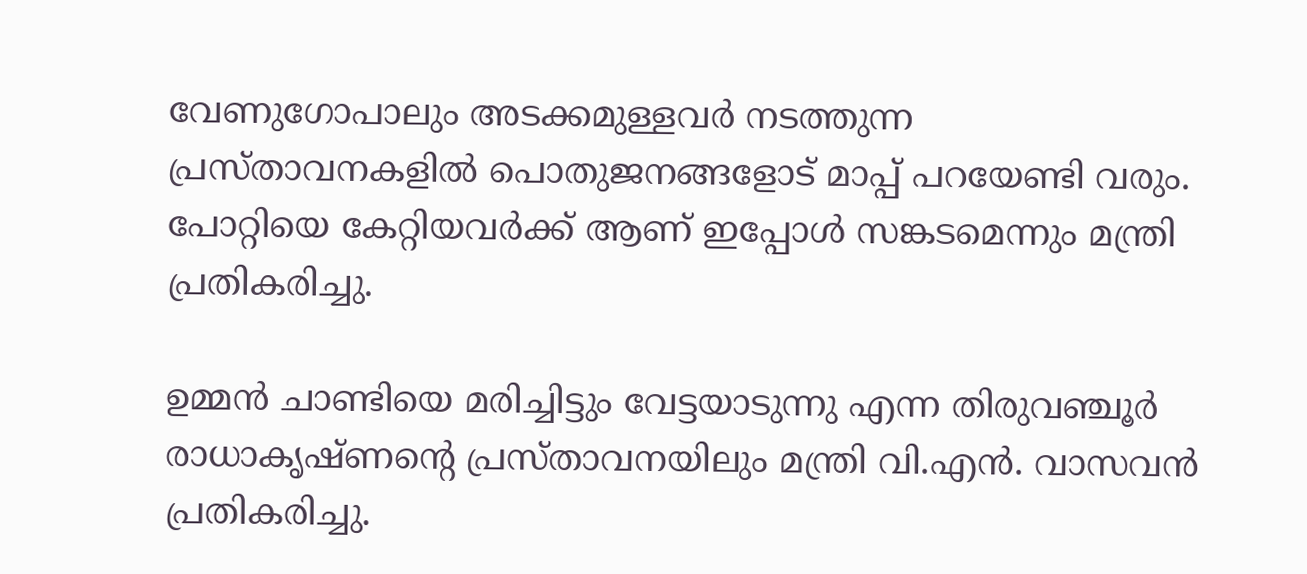വേണുഗോപാലും അടക്കമുള്ളവർ നടത്തുന്ന പ്രസ്താവനകളിൽ പൊതുജനങ്ങളോട് മാപ്പ് പറയേണ്ടി വരും. പോറ്റിയെ കേറ്റിയവർക്ക് ആണ് ഇപ്പോൾ സങ്കടമെന്നും മന്ത്രി പ്രതികരിച്ചു.

ഉമ്മൻ ചാണ്ടിയെ മരിച്ചിട്ടും വേട്ടയാടുന്നു എന്ന തിരുവഞ്ചൂർ രാധാകൃഷ്ണന്റെ പ്രസ്താവനയിലും മന്ത്രി വി.എൻ. വാസവൻ പ്രതികരിച്ചു.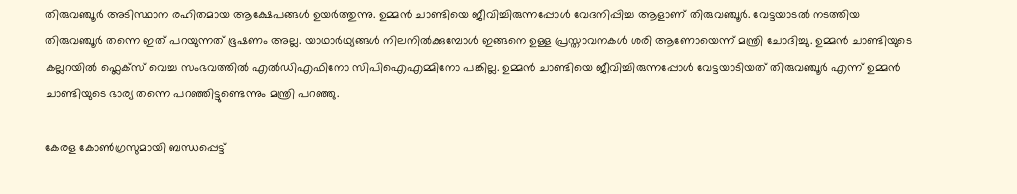തിരുവഞ്ചൂർ അടിസ്ഥാന രഹിതമായ ആക്ഷേപങ്ങൾ ഉയർത്തുന്നു. ഉമ്മൻ ചാണ്ടിയെ ജീവിച്ചിരുന്നപ്പോൾ വേദനിപ്പിച്ച ആളാണ് തിരുവഞ്ചൂർ. വേട്ടയാടൽ നടത്തിയ തിരുവഞ്ചൂർ തന്നെ ഇത് പറയുന്നത് ഭൂഷണം അല്ല. യാഥാർഥ്യങ്ങൾ നിലനിൽക്കുമ്പോൾ ഇങ്ങനെ ഉള്ള പ്രസ്താവനകൾ ശരി ആണോയെന്ന് മന്ത്രി ചോദിച്ചു. ഉമ്മൻ ചാണ്ടിയുടെ കല്ലറയിൽ ഫ്ലെക്സ് വെച്ച സംഭവത്തിൽ എൽഡിഎഫിനോ സിപിഐഎമ്മിനോ പങ്കില്ല. ഉമ്മൻ ചാണ്ടിയെ ജീവിച്ചിരുന്നപ്പോൾ വേട്ടയാടിയത് തിരുവഞ്ചൂർ എന്ന് ഉമ്മൻ ചാണ്ടിയുടെ ഭാര്യ തന്നെ പറഞ്ഞിട്ടുണ്ടെന്നും മന്ത്രി പറഞ്ഞു.

കേരള കോൺഗ്രസുമായി ബന്ധപ്പെട്ട്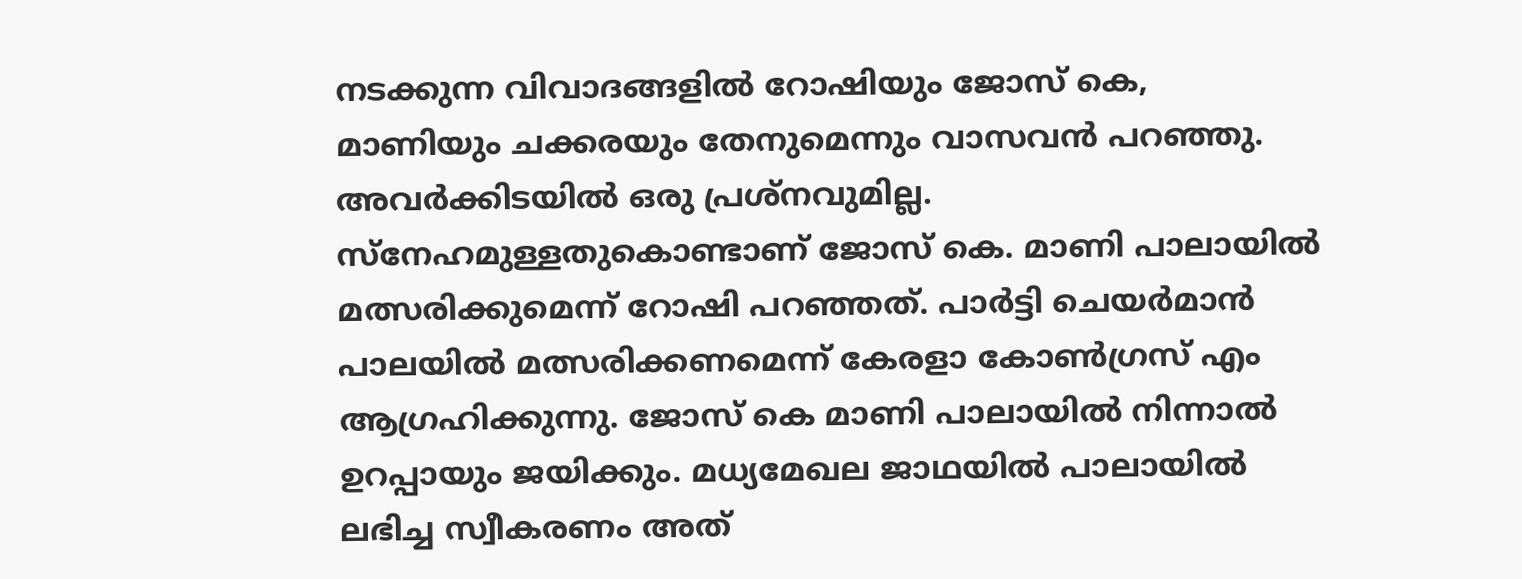നടക്കുന്ന വിവാദങ്ങളിൽ റോഷിയും ജോസ് കെ, മാണിയും ചക്കരയും തേനുമെന്നും വാസവൻ പറഞ്ഞു. അവർക്കിടയിൽ ഒരു പ്രശ്നവുമില്ല. സ്നേഹമുള്ളതുകൊണ്ടാണ് ജോസ് കെ. മാണി പാലായിൽ മത്സരിക്കുമെന്ന് റോഷി പറഞ്ഞത്. പാർട്ടി ചെയർമാൻ പാലയിൽ മത്സരിക്കണമെന്ന് കേരളാ കോൺഗ്രസ് എം ആഗ്രഹിക്കുന്നു. ജോസ് കെ മാണി പാലായിൽ നിന്നാൽ ഉറപ്പായും ജയിക്കും. മധ്യമേഖല ജാഥയിൽ പാലായിൽ ലഭിച്ച സ്വീകരണം അത്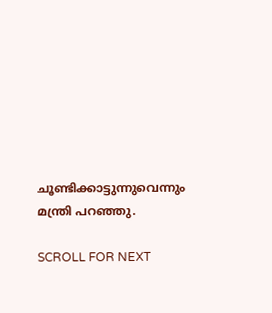ചൂണ്ടിക്കാട്ടുന്നുവെന്നും മന്ത്രി പറഞ്ഞു.

SCROLL FOR NEXT